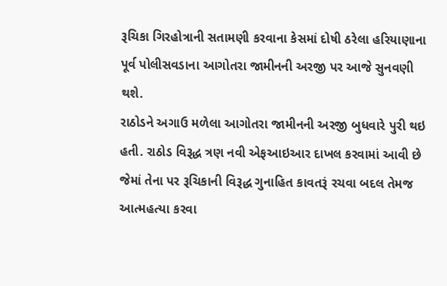રૂચિકા ગિરહોત્રાની સતામણી કરવાના કેસમાં દોષી ઠરેલા હરિયાણાના પૂર્વ પોલીસવડાના આગોતરા જામીનની અરજી પર આજે સુનવણી થશે.
રાઠોડને અગાઉ મળેલા આગોતરા જામીનની અરજી બુધવારે પુરી થઇ હતી. રાઠોડ વિરૂદ્ધ ત્રણ નવી એફઆઇઆર દાખલ કરવામાં આવી છે જેમાં તેના પર રૂચિકાની વિરૂદ્ધ ગુનાહિત કાવતરૂં રચવા બદલ તેમજ આત્મહત્યા કરવા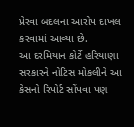પ્રેરવા બદલના આરોપ દાખલ કરવામાં આવ્યા છે.
આ દરમિયાન કોર્ટે હરિયાણા સરકારને નોટિસ મોકલીને આ કેસનો રિપોર્ટ સોંપવા પણ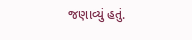જણાવ્યું હતું.